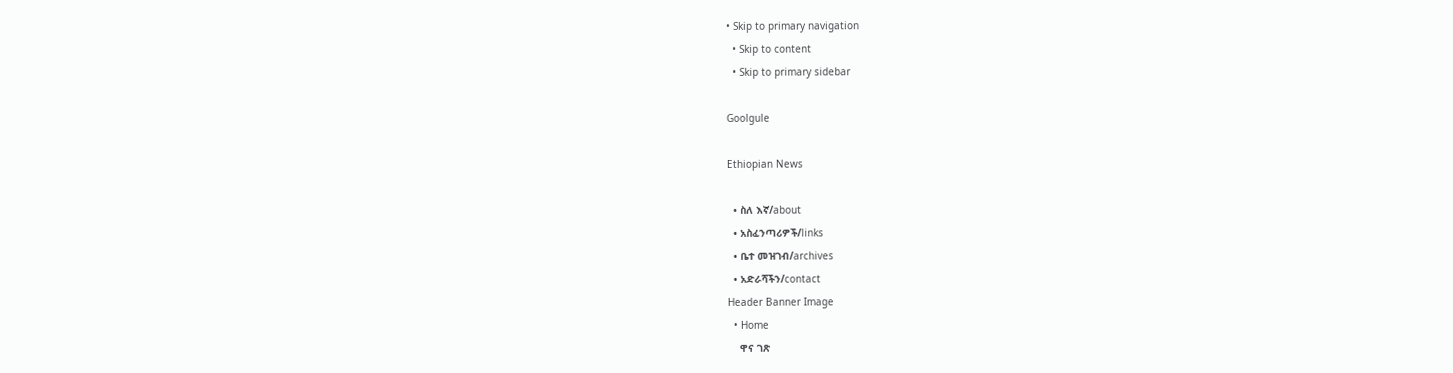• Skip to primary navigation
  • Skip to content
  • Skip to primary sidebar

Goolgule

Ethiopian News

  • ስለ እኛ/about
  • አስፈንጣሪዎች/links
  • ቤተ መዝገብ/archives
  • አድራሻችን/contact
Header Banner Image
  • Home
    ዋና ገጽ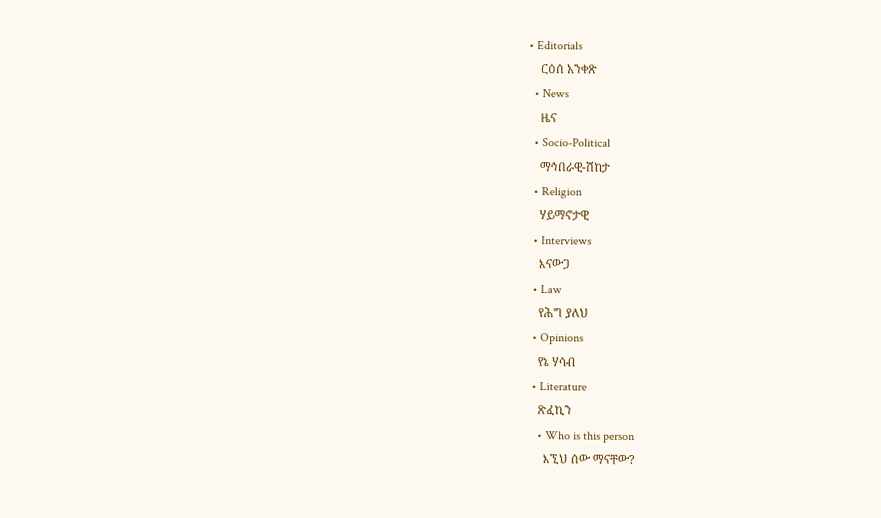• Editorials
    ርዕሰ አንቀጽ
  • News
    ዜና
  • Socio-Political
    ማኅበራዊ-ሽከታ
  • Religion
    ሃይማኖታዊ
  • Interviews
    እናውጋ
  • Law
    የሕግ ያለህ
  • Opinions
    የኔ ሃሳብ
  • Literature
    ጽፈኪን
    • Who is this person
      እኚህ ሰው ማናቸው?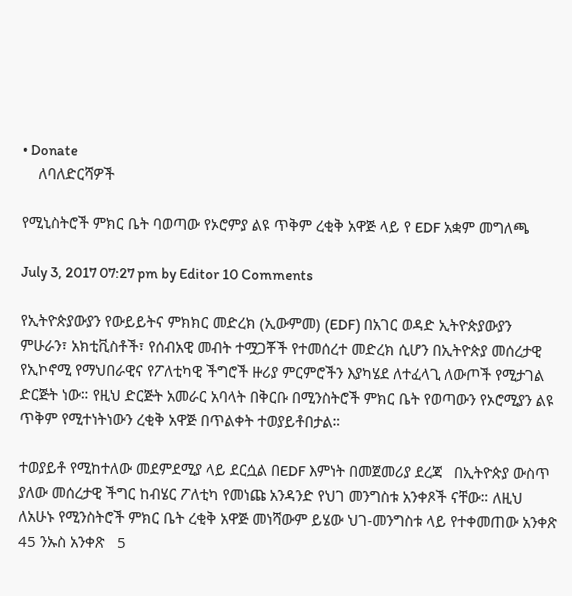• Donate
    ለባለድርሻዎች

የሚኒስትሮች ምክር ቤት ባወጣው የኦሮምያ ልዩ ጥቅም ረቂቅ አዋጅ ላይ የ EDF አቋም መግለጫ

July 3, 2017 07:27 pm by Editor 10 Comments

የኢትዮጵያውያን የውይይትና ምክክር መድረክ (ኢውምመ) (EDF) በአገር ወዳድ ኢትዮጵያውያን ምሁራን፣ አክቲቪስቶች፣ የሰብአዊ መብት ተሟጋቾች የተመሰረተ መድረክ ሲሆን በኢትዮጵያ መሰረታዊ የኢኮኖሚ የማህበራዊና የፖለቲካዊ ችግሮች ዙሪያ ምርምሮችን እያካሄደ ለተፈላጊ ለውጦች የሚታገል ድርጅት ነው። የዚህ ድርጅት አመራር አባላት በቅርቡ በሚንስትሮች ምክር ቤት የወጣውን የኦሮሚያን ልዩ ጥቅም የሚተነትነውን ረቂቅ አዋጅ በጥልቀት ተወያይቶበታል።

ተወያይቶ የሚከተለው መደምደሚያ ላይ ደርሷል በEDF እምነት በመጀመሪያ ደረጃ   በኢትዮጵያ ውስጥ ያለው መሰረታዊ ችግር ከብሄር ፖለቲካ የመነጩ አንዳንድ የህገ መንግስቱ አንቀጾች ናቸው። ለዚህ ለአሁኑ የሚንስትሮች ምክር ቤት ረቂቅ አዋጅ መነሻውም ይሄው ህገ-መንግስቱ ላይ የተቀመጠው አንቀጽ 45 ንኡስ አንቀጽ   5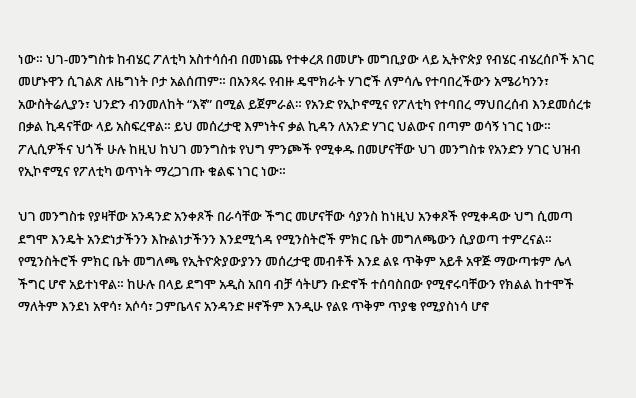ነው። ህገ-መንግስቱ ከብሄር ፖለቲካ አስተሳሰብ በመነጨ የተቀረጸ በመሆኑ መግቢያው ላይ ኢትዮጵያ የብሄር ብሄረሰቦች አገር መሆኑዋን ሲገልጽ ለዜግነት ቦታ አልሰጠም። በአንጻሩ የብዙ ዴሞክራት ሃገሮች ለምሳሌ የተባበረችውን አሜሪካንን፣ አውስትሬሊያን፣ ህንድን ብንመለከት “እኛ” በሚል ይጀምራል። የአንድ የኢኮኖሚና የፖለቲካ የተባበረ ማህበረሰብ እንደመሰረቱ በቃል ኪዳናቸው ላይ አስፍረዋል። ይህ መሰረታዊ እምነትና ቃል ኪዳን ለአንድ ሃገር ህልውና በጣም ወሳኝ ነገር ነው። ፖሊሲዎችና ህጎች ሁሉ ከዚህ ከህገ መንግስቱ የህግ ምንጮች የሚቀዱ በመሆናቸው ህገ መንግስቱ የአንድን ሃገር ህዝብ የኢኮኖሚና የፖለቲካ ወጥነት ማረጋገጡ ቁልፍ ነገር ነው።

ህገ መንግስቱ የያዛቸው አንዳንድ አንቀጾች በራሳቸው ችግር መሆናቸው ሳያንስ ከነዚህ አንቀጾች የሚቀዳው ህግ ሲመጣ ደግሞ እንዴት አንድነታችንን እኩልነታችንን እንደሚጎዳ የሚንስትሮች ምክር ቤት መግለጫውን ሲያወጣ ተምረናል። የሚንስትሮች ምክር ቤት መግለጫ የኢትዮጵያውያንን መሰረታዊ መብቶች እንደ ልዩ ጥቅም አይቶ አዋጅ ማውጣቱም ሌላ ችግር ሆኖ አይተነዋል። ከሁሉ በላይ ደግሞ አዲስ አበባ ብቻ ሳትሆን ቡድኖች ተሰባስበው የሚኖሩባቸውን የክልል ከተሞች ማለትም እንደነ አዋሳ፣ አሶሳ፣ ጋምቤላና አንዳንድ ዞኖችም እንዲሁ የልዩ ጥቅም ጥያቄ የሚያስነሳ ሆኖ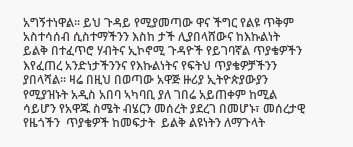አግኝተነዋል። ይህ ጉዳይ የሚያመጣው ዋና ችግር የልዩ ጥቅም አስተሳሰብ ሲስተማችንን እስከ ታች ሊያበላሸውና ከእኩልነት ይልቅ በተፈጥሮ ሃብትና ኢኮኖሚ ጉዳዮች የይገባኛል ጥያቄዎችን እየፈጠረ አንድነታችንንና የእኩልነትና የፍትህ ጥያቄዎቻችንን ያበላሻል። ዛሬ በዚህ በወጣው አዋጅ ዙሪያ ኢትዮጵያውያን የሚያዝኑት አዲስ አበባ ኣካባቢ ያለ ገበሬ አይጠቀም ከሚል ሳይሆን የአዋጁ ስሜት ብሄርን መሰረት ያደረገ በመሆኑ፣ መሰረታዊ የዜጎችን  ጥያቄዎች ከመፍታት  ይልቅ ልዩነትን ለማጉላት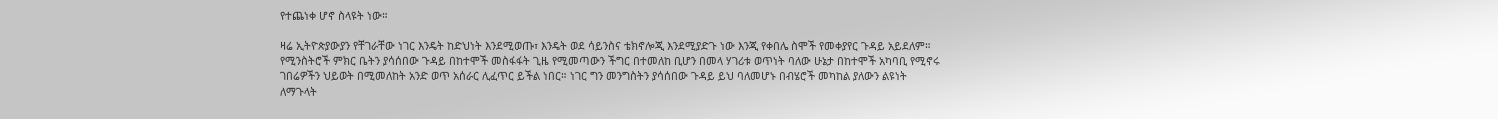የተጨነቀ ሆኖ ስላዩት ነው።

ዛሬ ኢትዮጵያውያን የቸገራቸው ነገር እንዴት ከድህነት እንደሚወጡ፣ እንዴት ወደ ሳይንስና ቴክኖሎጂ እንደሚያድጉ ነው እንጂ የቀበሌ ስሞች የመቀያየር ጉዳይ አይደለም። የሚንስትሮች ምክር ቤትን ያሳሰበው ጉዳይ በከተሞች መስፋፋት ጊዜ የሚመጣውን ችግር በተመለከ ቢሆን በመላ ሃገሪቱ ወጥነት ባለው ሁኔታ በከተሞች አካባቢ የሚኖሩ ገበሬዎችን ህይወት በሚመለከት አንድ ወጥ አሰራር ሊፈጥር ይችል ነበር። ነገር ግን መንግስትን ያሳሰበው ጉዳይ ይህ ባለመሆኑ በብሄሮች መካከል ያለውን ልዩነት ለማጉላት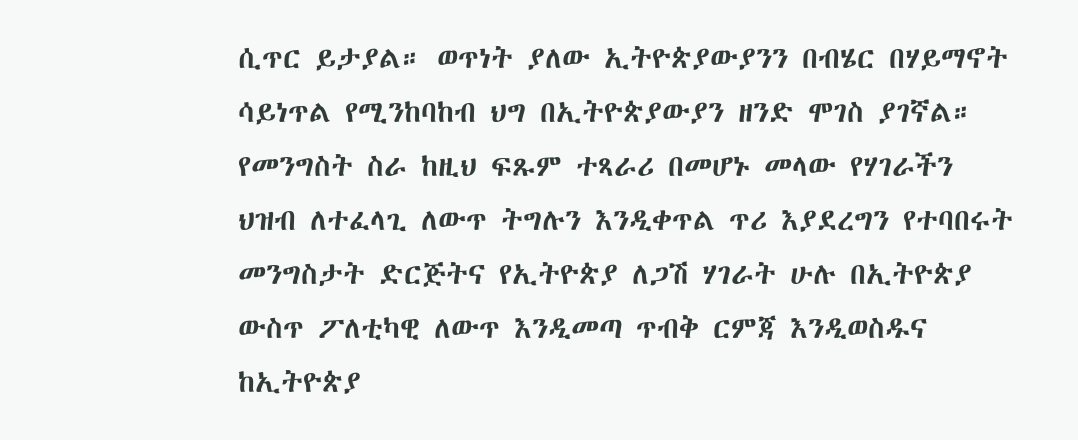ሲጥር ይታያል። ወጥነት ያለው ኢትዮጵያውያንን በብሄር በሃይማኖት ሳይነጥል የሚንከባከብ ህግ በኢትዮጵያውያን ዘንድ ሞገስ ያገኛል። የመንግስት ስራ ከዚህ ፍጹም ተጻራሪ በመሆኑ መላው የሃገራችን ህዝብ ለተፈላጊ ለውጥ ትግሉን እንዲቀጥል ጥሪ እያደረግን የተባበሩት መንግስታት ድርጅትና የኢትዮጵያ ለጋሽ ሃገራት ሁሉ በኢትዮጵያ ውስጥ ፖለቲካዊ ለውጥ እንዲመጣ ጥብቅ ርምጃ እንዲወስዱና ከኢትዮጵያ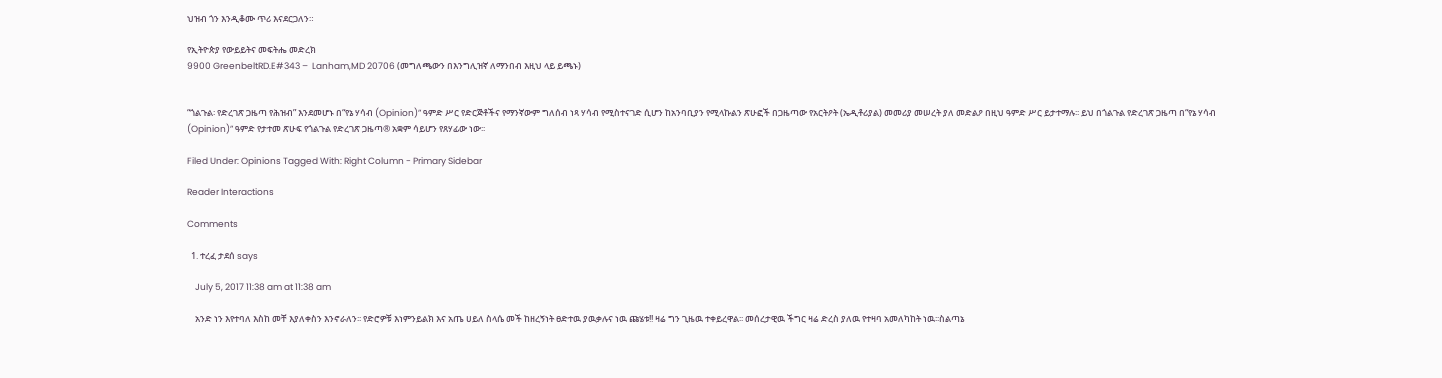ህዝብ ጎን እንዲቆሙ ጥሪ እናደርጋለን።

የኢትዮጵያ የውይይትና መፍትሔ መድረክ
9900 GreenbeltRD.E#343 –  Lanham,MD 20706 (መግለጫውን በእንግሊዝኛ ለማንበብ እዚህ ላይ ይጫኑ)


“ጎልጉል፡ የድረገጽ ጋዜጣ የሕዝብ” እንደመሆኑ በ“የኔ ሃሳብ (Opinion)” ዓምድ ሥር የድርጅቶችና የማንኛውም ግለሰብ ነጻ ሃሳብ የሚስተናገድ ሲሆን ከአንባቢያን የሚላኩልን ጽሁፎች በጋዜጣው የአርትዖት (ኤዲቶሪያል) መመሪያ መሠረት ያለ መድልዖ በዚህ ዓምድ ሥር ይታተማሉ፡፡ ይህ በጎልጉል የድረገጽ ጋዜጣ በ“የኔ ሃሳብ (Opinion)” ዓምድ የታተመ ጽሁፍ የጎልጉል የድረገጽ ጋዜጣ® አቋም ሳይሆን የጸሃፊው ነው፡፡

Filed Under: Opinions Tagged With: Right Column - Primary Sidebar

Reader Interactions

Comments

  1. ተረፈ ታደሰ says

    July 5, 2017 11:38 am at 11:38 am

    አንድ ነን እየተባለ እስከ መቸ እያለቀስን እንኖራለን፡፡ የድሮዎቹ እነምንይልክ እና አጤ ሀይለ ስላሴ መች ከዘረኝነት ፀድተዉ ያዉቃሉና ነዉ ጩሄቱ!! ዛሬ ግን ጊዜዉ ተቀይረዋል፡፡ መሰረታዊዉ ችግር ዛሬ ድረስ ያለዉ የተዛባ አመለካከት ነዉ፡፡ስልጣኔ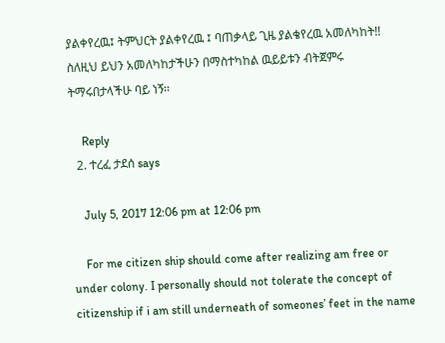ያልቀየረዉ፤ ትምህርት ያልቀየረዉ ፤ ባጠቃላይ ጊዜ ያልቄየረዉ አመለካከት!! ስለዚህ ይህን አመለካከታችሁን በማስተካከል ዉይይቱን ብትጀምሩ ትማሩበታላችሁ ባይ ነኝ፡፡

    Reply
  2. ተረፈ ታደሰ says

    July 5, 2017 12:06 pm at 12:06 pm

    For me citizen ship should come after realizing am free or under colony. I personally should not tolerate the concept of citizenship if i am still underneath of someones’ feet in the name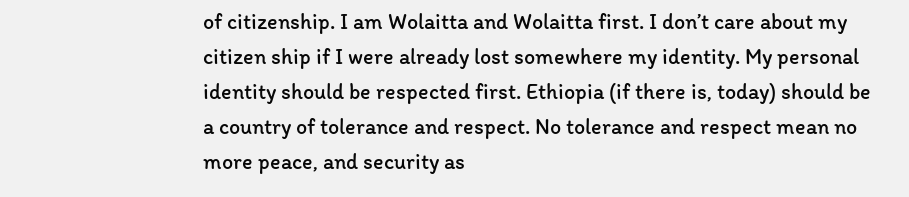of citizenship. I am Wolaitta and Wolaitta first. I don’t care about my citizen ship if I were already lost somewhere my identity. My personal identity should be respected first. Ethiopia (if there is, today) should be a country of tolerance and respect. No tolerance and respect mean no more peace, and security as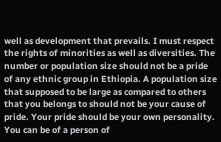well as development that prevails. I must respect the rights of minorities as well as diversities. The number or population size should not be a pride of any ethnic group in Ethiopia. A population size that supposed to be large as compared to others that you belongs to should not be your cause of pride. Your pride should be your own personality. You can be of a person of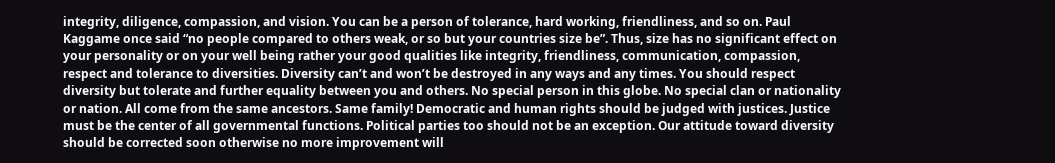integrity, diligence, compassion, and vision. You can be a person of tolerance, hard working, friendliness, and so on. Paul Kaggame once said “no people compared to others weak, or so but your countries size be”. Thus, size has no significant effect on your personality or on your well being rather your good qualities like integrity, friendliness, communication, compassion, respect and tolerance to diversities. Diversity can’t and won’t be destroyed in any ways and any times. You should respect diversity but tolerate and further equality between you and others. No special person in this globe. No special clan or nationality or nation. All come from the same ancestors. Same family! Democratic and human rights should be judged with justices. Justice must be the center of all governmental functions. Political parties too should not be an exception. Our attitude toward diversity should be corrected soon otherwise no more improvement will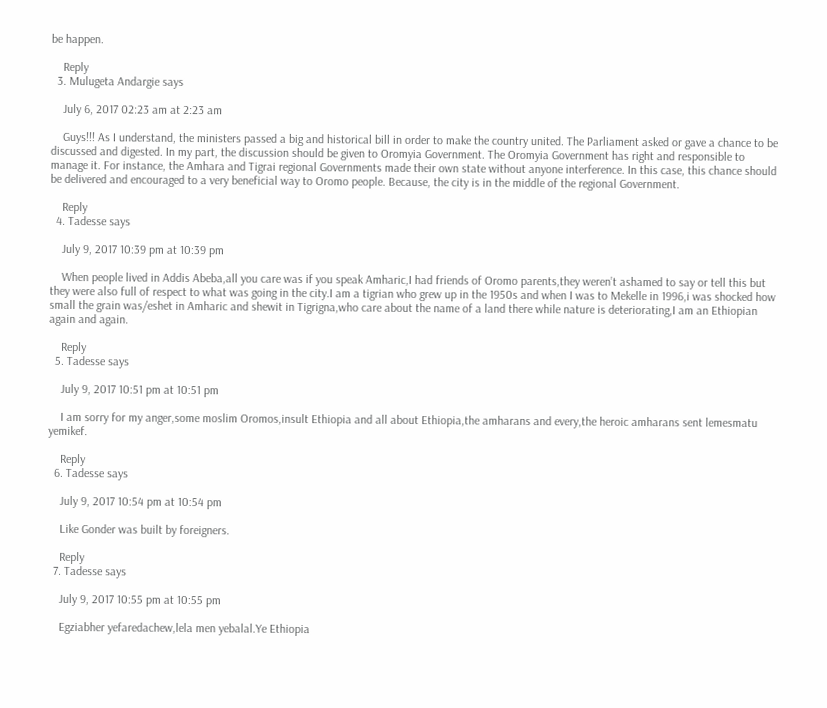be happen.

    Reply
  3. Mulugeta Andargie says

    July 6, 2017 02:23 am at 2:23 am

    Guys!!! As I understand, the ministers passed a big and historical bill in order to make the country united. The Parliament asked or gave a chance to be discussed and digested. In my part, the discussion should be given to Oromyia Government. The Oromyia Government has right and responsible to manage it. For instance, the Amhara and Tigrai regional Governments made their own state without anyone interference. In this case, this chance should be delivered and encouraged to a very beneficial way to Oromo people. Because, the city is in the middle of the regional Government.

    Reply
  4. Tadesse says

    July 9, 2017 10:39 pm at 10:39 pm

    When people lived in Addis Abeba,all you care was if you speak Amharic,I had friends of Oromo parents,they weren’t ashamed to say or tell this but they were also full of respect to what was going in the city.I am a tigrian who grew up in the 1950s and when I was to Mekelle in 1996,i was shocked how small the grain was/eshet in Amharic and shewit in Tigrigna,who care about the name of a land there while nature is deteriorating,I am an Ethiopian again and again.

    Reply
  5. Tadesse says

    July 9, 2017 10:51 pm at 10:51 pm

    I am sorry for my anger,some moslim Oromos,insult Ethiopia and all about Ethiopia,the amharans and every,the heroic amharans sent lemesmatu yemikef.

    Reply
  6. Tadesse says

    July 9, 2017 10:54 pm at 10:54 pm

    Like Gonder was built by foreigners.

    Reply
  7. Tadesse says

    July 9, 2017 10:55 pm at 10:55 pm

    Egziabher yefaredachew,lela men yebalal.Ye Ethiopia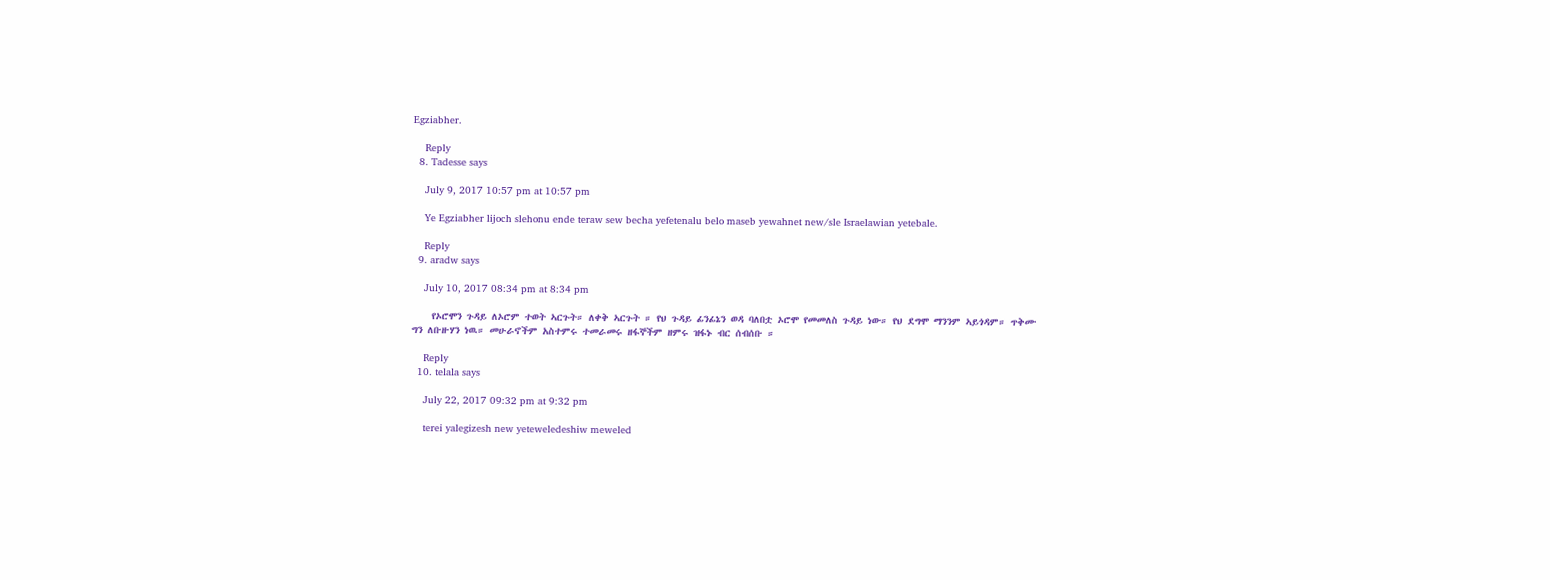Egziabher.

    Reply
  8. Tadesse says

    July 9, 2017 10:57 pm at 10:57 pm

    Ye Egziabher lijoch slehonu ende teraw sew becha yefetenalu belo maseb yewahnet new/sle Israelawian yetebale.

    Reply
  9. aradw says

    July 10, 2017 08:34 pm at 8:34 pm

    የኦሮሞን ጉዳይ ለኦሮም ተወት ኣርጉት። ለቀቅ ኣርጉት ። የህ ጉዳይ ፊንፊኔን ወዳ ባለበቷ ኦሮሞ የመመለስ ጉዳይ ነው። የህ ደግሞ ማንንም ኣይጎዳም። ጥቅሙ ግን ለቡዙሃን ነዉ። መሁራኖችም አስተምሩ ተመራመሩ ዘፋኞችም ዘምሩ ዝፋኑ ብር ሰብሰቡ ።

    Reply
  10. telala says

    July 22, 2017 09:32 pm at 9:32 pm

    terei yalegizesh new yeteweledeshiw meweled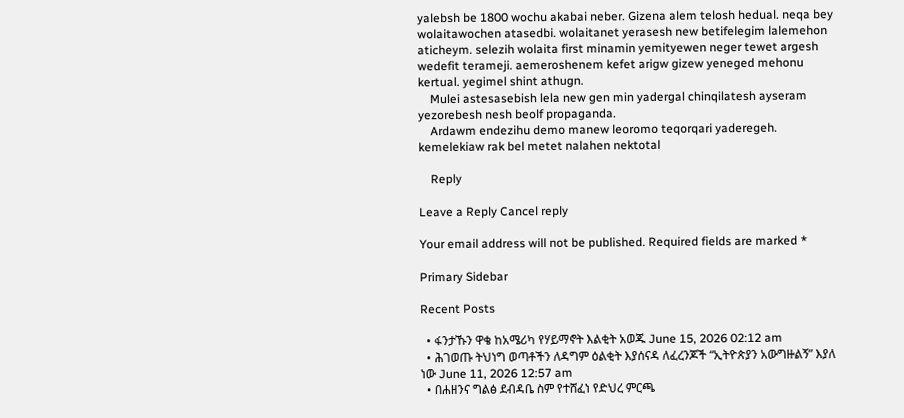yalebsh be 1800 wochu akabai neber. Gizena alem telosh hedual. neqa bey wolaitawochen atasedbi. wolaitanet yerasesh new betifelegim lalemehon aticheym. selezih wolaita first minamin yemityewen neger tewet argesh wedefit terameji. aemeroshenem kefet arigw gizew yeneged mehonu kertual. yegimel shint athugn.
    Mulei astesasebish lela new gen min yadergal chinqilatesh ayseram yezorebesh nesh beolf propaganda.
    Ardawm endezihu demo manew leoromo teqorqari yaderegeh. kemelekiaw rak bel metet nalahen nektotal

    Reply

Leave a Reply Cancel reply

Your email address will not be published. Required fields are marked *

Primary Sidebar

Recent Posts

  • ፋንታኹን ዋቄ ከአሜሪካ የሃይማኖት እልቂት አወጁ June 15, 2026 02:12 am
  • ሕገወጡ ትህነግ ወጣቶችን ለዳግም ዕልቂት እያሰናዳ ለፈረንጆች “ኢትዮጵያን አውግዙልኝ” እያለ ነው June 11, 2026 12:57 am
  • በሐዘንና ግልፅ ደብዳቤ ስም የተሸፈነ የድህረ ምርጫ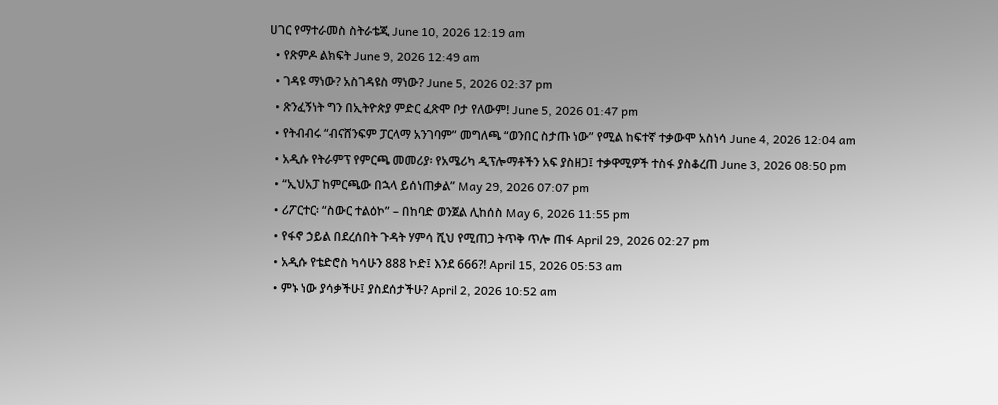ሀገር የማተራመስ ስትራቴጂ June 10, 2026 12:19 am
  • የጽምዶ ልክፍት June 9, 2026 12:49 am
  • ገዳዩ ማነው? አስገዳዩስ ማነው? June 5, 2026 02:37 pm
  • ጽንፈኝነት ግን በኢትዮጵያ ምድር ፈጽሞ ቦታ የለውም! June 5, 2026 01:47 pm
  • የትብብሩ “ብናሸንፍም ፓርላማ አንገባም” መግለጫ “ወንበር ስታጡ ነው” የሚል ከፍተኛ ተቃውሞ አስነሳ June 4, 2026 12:04 am
  • አዲሱ የትራምፕ የምርጫ መመሪያ፡ የአሜሪካ ዲፕሎማቶችን አፍ ያስዘጋ፤ ተቃዋሚዎች ተስፋ ያስቆረጠ June 3, 2026 08:50 pm
  • “ኢህአፓ ከምርጫው በኋላ ይሰነጠቃል” May 29, 2026 07:07 pm
  • ሪፖርተር፡ “ስውር ተልዕኮ” – በከባድ ወንጀል ሊከሰስ May 6, 2026 11:55 pm
  • የፋኖ ኃይል በደረሰበት ጉዳት ሃምሳ ሺህ የሚጠጋ ትጥቅ ጥሎ ጠፋ April 29, 2026 02:27 pm
  • አዲሱ የቴድሮስ ካሳሁን 888 ኮድ፤ እንደ 666?! April 15, 2026 05:53 am
  • ምኑ ነው ያሳቃችሁ፤ ያስደሰታችሁ? April 2, 2026 10:52 am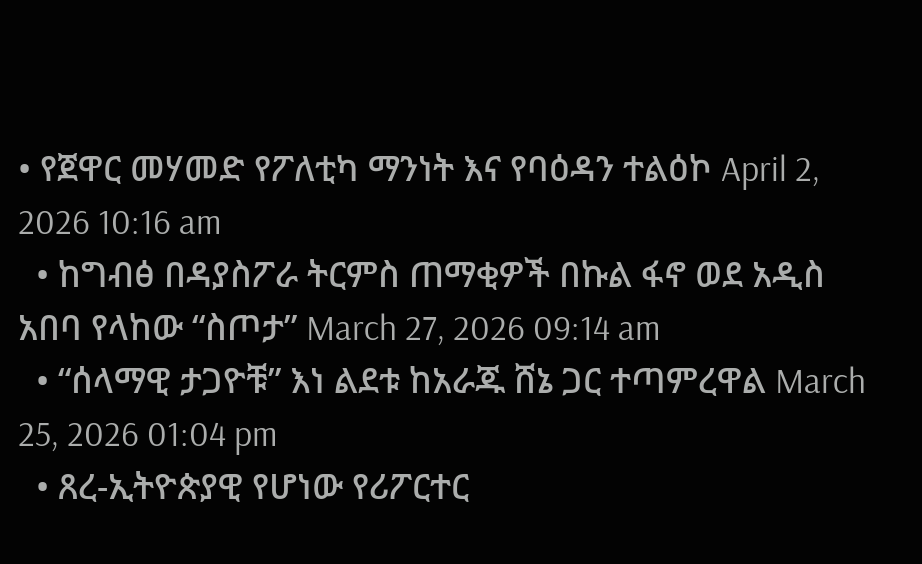• የጀዋር መሃመድ የፖለቲካ ማንነት እና የባዕዳን ተልዕኮ April 2, 2026 10:16 am
  • ከግብፅ በዳያስፖራ ትርምስ ጠማቂዎች በኩል ፋኖ ወደ አዲስ አበባ የላከው “ስጦታ” March 27, 2026 09:14 am
  • “ሰላማዊ ታጋዮቹ” እነ ልደቱ ከአራጁ ሸኔ ጋር ተጣምረዋል March 25, 2026 01:04 pm
  • ጸረ-ኢትዮጵያዊ የሆነው የሪፖርተር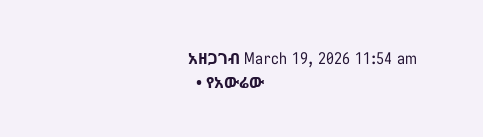አዘጋገብ March 19, 2026 11:54 am
  • የአውሬው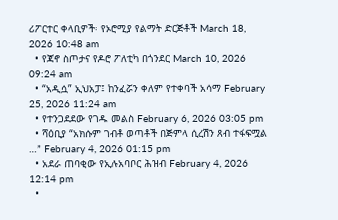ሪፖርተር ቀላቢዎች፡ የኦሮሚያ የልማት ድርጅቶች March 18, 2026 10:48 am
  • የጃኖ ስጦታና የዶሮ ፖለቲካ በጎንደር March 10, 2026 09:24 am
  • “አዲሷ” ኢህአፓ፤ ከንፈሯን ቀለም የተቀባች አሳማ February 25, 2026 11:24 am
  • የተንጋደደው የገዱ መልስ February 6, 2026 03:05 pm
  • ሻዕቢያ “አክሱም ገብቶ ወጣቶች በጅምላ ሲረሽን ጸብ ተፋፍሟል …” February 4, 2026 01:15 pm
  • አደራ ጠባቂው የኢሉአባቦር ሕዝብ February 4, 2026 12:14 pm
  •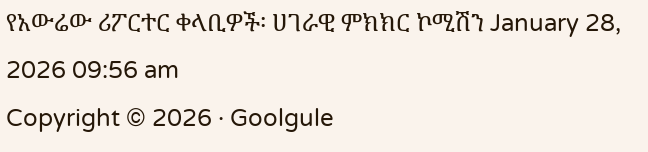የአውሬው ሪፖርተር ቀላቢዎች፡ ሀገራዊ ምክክር ኮሚሽን January 28, 2026 09:56 am
Copyright © 2026 · Goolgule